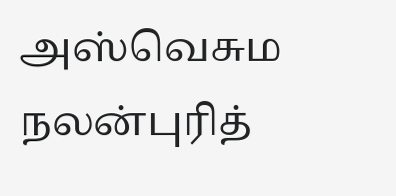அஸ்வெசும நலன்புரித்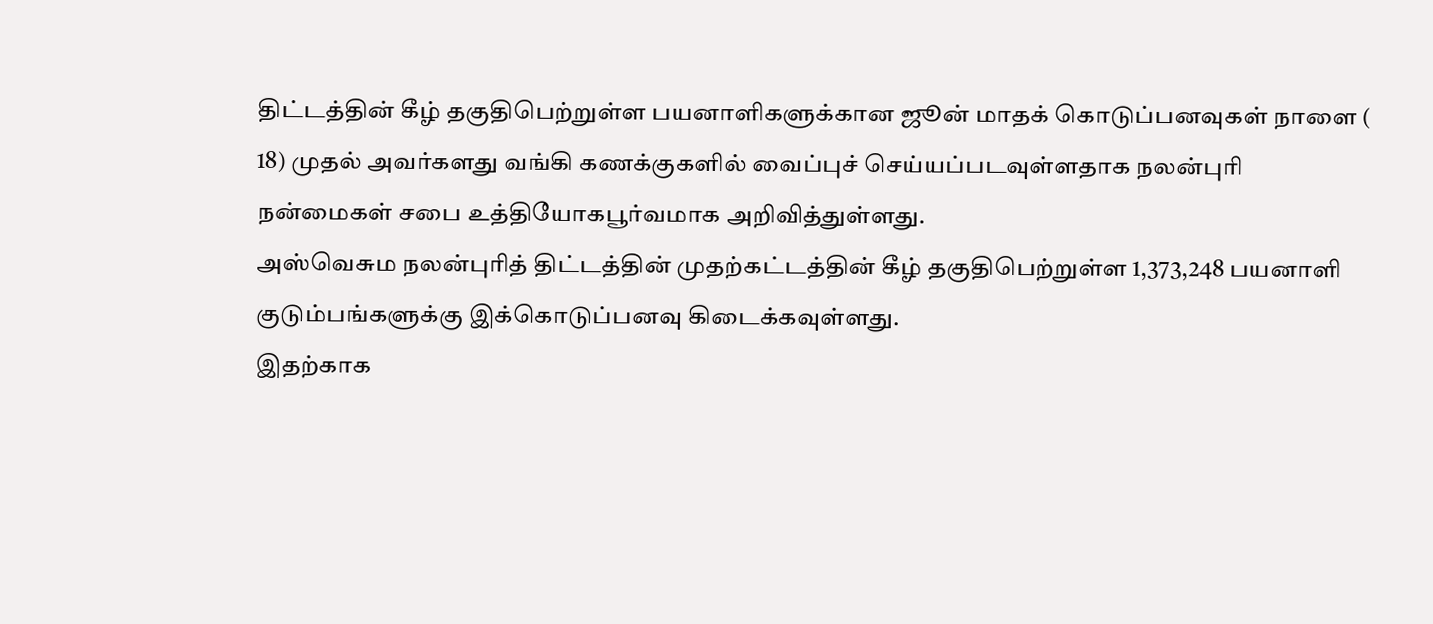திட்டத்தின் கீழ் தகுதிபெற்றுள்ள பயனாளிகளுக்கான ஜூன் மாதக் கொடுப்பனவுகள் நாளை ( 18) முதல் அவர்களது வங்கி கணக்குகளில் வைப்புச் செய்யப்படவுள்ளதாக நலன்புரி நன்மைகள் சபை உத்தியோகபூர்வமாக அறிவித்துள்ளது.
அஸ்வெசும நலன்புரித் திட்டத்தின் முதற்கட்டத்தின் கீழ் தகுதிபெற்றுள்ள 1,373,248 பயனாளி குடும்பங்களுக்கு இக்கொடுப்பனவு கிடைக்கவுள்ளது.
இதற்காக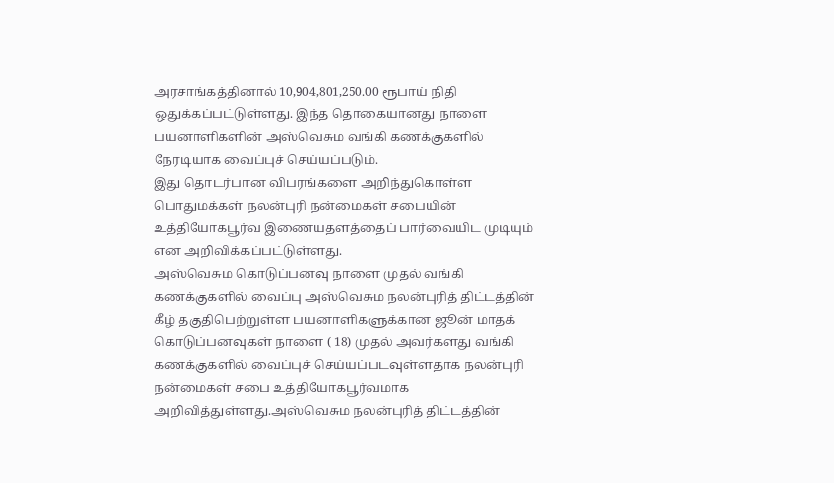அரசாங்கத்தினால் 10,904,801,250.00 ரூபாய் நிதி ஒதுக்கப்பட்டுள்ளது. இந்த தொகையானது நாளை பயனாளிகளின் அஸ்வெசும வங்கி கணக்குகளில் நேரடியாக வைப்புச் செய்யப்படும்.
இது தொடர்பான விபரங்களை அறிந்துகொள்ள பொதுமக்கள் நலன்புரி நன்மைகள் சபையின் உத்தியோகபூர்வ இணையதளத்தைப் பார்வையிட முடியும் என அறிவிக்கப்பட்டுள்ளது.
அஸ்வெசும கொடுப்பனவு நாளை முதல் வங்கி கணக்குகளில் வைப்பு அஸ்வெசும நலன்புரித் திட்டத்தின் கீழ் தகுதிபெற்றுள்ள பயனாளிகளுக்கான ஜூன் மாதக் கொடுப்பனவுகள் நாளை ( 18) முதல் அவர்களது வங்கி கணக்குகளில் வைப்புச் செய்யப்படவுள்ளதாக நலன்புரி நன்மைகள் சபை உத்தியோகபூர்வமாக அறிவித்துள்ளது.அஸ்வெசும நலன்புரித் திட்டத்தின்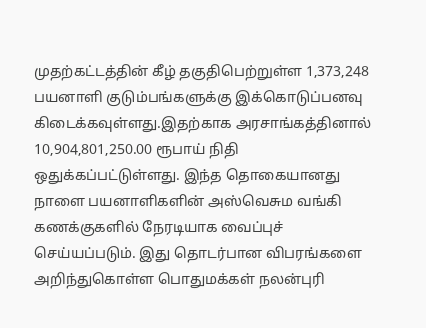முதற்கட்டத்தின் கீழ் தகுதிபெற்றுள்ள 1,373,248 பயனாளி குடும்பங்களுக்கு இக்கொடுப்பனவு கிடைக்கவுள்ளது.இதற்காக அரசாங்கத்தினால் 10,904,801,250.00 ரூபாய் நிதி ஒதுக்கப்பட்டுள்ளது. இந்த தொகையானது நாளை பயனாளிகளின் அஸ்வெசும வங்கி கணக்குகளில் நேரடியாக வைப்புச் செய்யப்படும். இது தொடர்பான விபரங்களை அறிந்துகொள்ள பொதுமக்கள் நலன்புரி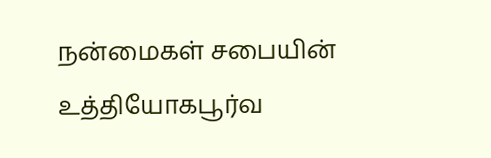நன்மைகள் சபையின் உத்தியோகபூர்வ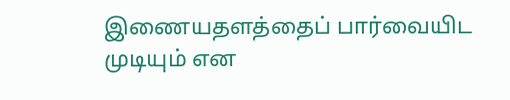இணையதளத்தைப் பார்வையிட முடியும் என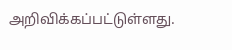அறிவிக்கப்பட்டுள்ளது.